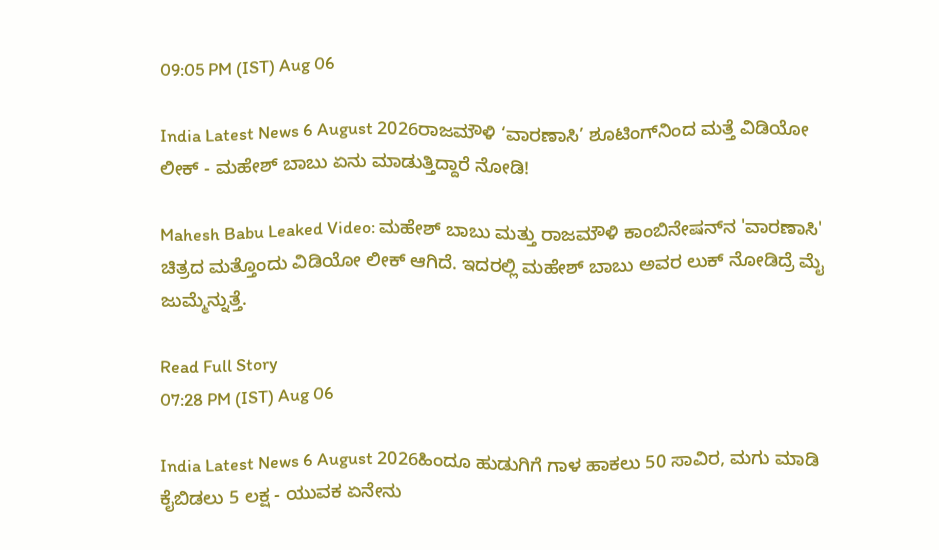09:05 PM (IST) Aug 06

India Latest News 6 August 2026ರಾಜಮೌಳಿ ‘ವಾರಣಾಸಿ’ ಶೂಟಿಂಗ್‌ನಿಂದ ಮತ್ತೆ ವಿಡಿಯೋ ಲೀಕ್ - ಮಹೇಶ್ ಬಾಬು ಏನು ಮಾಡುತ್ತಿದ್ದಾರೆ ನೋಡಿ!

Mahesh Babu Leaked Video: ಮಹೇಶ್ ಬಾಬು ಮತ್ತು ರಾಜಮೌಳಿ ಕಾಂಬಿನೇಷನ್‌ನ 'ವಾರಣಾಸಿ' ಚಿತ್ರದ ಮತ್ತೊಂದು ವಿಡಿಯೋ ಲೀಕ್ ಆಗಿದೆ. ಇದರಲ್ಲಿ ಮಹೇಶ್ ಬಾಬು ಅವರ ಲುಕ್ ನೋಡಿದ್ರೆ ಮೈ ಜುಮ್ಮೆನ್ನುತ್ತೆ.

Read Full Story
07:28 PM (IST) Aug 06

India Latest News 6 August 2026ಹಿಂದೂ ಹುಡುಗಿಗೆ ಗಾಳ ಹಾಕಲು 50 ಸಾವಿರ, ಮಗು ಮಾಡಿ ಕೈಬಿಡಲು 5 ಲಕ್ಷ - ಯುವಕ ಏನೇನು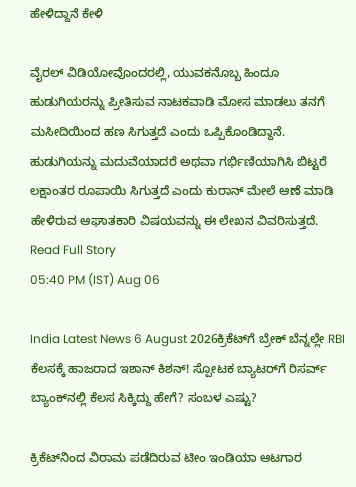ಹೇಳಿದ್ದಾನೆ ಕೇಳಿ

ವೈರಲ್ ವಿಡಿಯೋವೊಂದರಲ್ಲಿ, ಯುವಕನೊಬ್ಬ ಹಿಂದೂ ಹುಡುಗಿಯರನ್ನು ಪ್ರೀತಿಸುವ ನಾಟಕವಾಡಿ ಮೋಸ ಮಾಡಲು ತನಗೆ ಮಸೀದಿಯಿಂದ ಹಣ ಸಿಗುತ್ತದೆ ಎಂದು ಒಪ್ಪಿಕೊಂಡಿದ್ದಾನೆ. ಹುಡುಗಿಯನ್ನು ಮದುವೆಯಾದರೆ ಅಥವಾ ಗರ್ಭಿಣಿಯಾಗಿಸಿ ಬಿಟ್ಟರೆ ಲಕ್ಷಾಂತರ ರೂಪಾಯಿ ಸಿಗುತ್ತದೆ ಎಂದು ಕುರಾನ್ ಮೇಲೆ ಆಣೆ ಮಾಡಿ ಹೇಳಿರುವ ಆಘಾತಕಾರಿ ವಿಷಯವನ್ನು ಈ ಲೇಖನ ವಿವರಿಸುತ್ತದೆ.
Read Full Story
05:40 PM (IST) Aug 06

India Latest News 6 August 2026ಕ್ರಿಕೆಟ್‌ಗೆ ಬ್ರೇಕ್ ಬೆನ್ನಲ್ಲೇ RBI ಕೆಲಸಕ್ಕೆ ಹಾಜರಾದ ಇಶಾನ್ ಕಿಶನ್! ಸ್ಪೋಟಕ ಬ್ಯಾಟರ್‌ಗೆ ರಿಸರ್ವ್ ಬ್ಯಾಂಕ್‌ನಲ್ಲಿ ಕೆಲಸ ಸಿಕ್ಕಿದ್ದು ಹೇಗೆ? ಸಂಬಳ ಎಷ್ಟು?

ಕ್ರಿಕೆಟ್‌ನಿಂದ ವಿರಾಮ ಪಡೆದಿರುವ ಟೀಂ ಇಂಡಿಯಾ ಆಟಗಾರ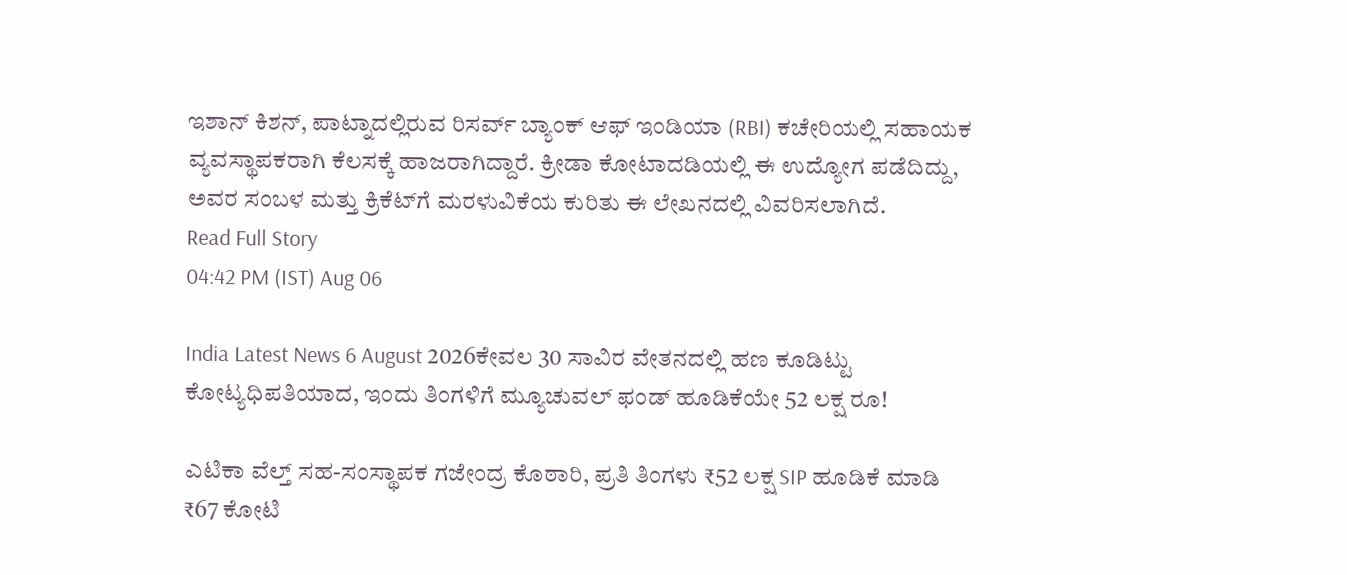ಇಶಾನ್ ಕಿಶನ್, ಪಾಟ್ನಾದಲ್ಲಿರುವ ರಿಸರ್ವ್ ಬ್ಯಾಂಕ್ ಆಫ್ ಇಂಡಿಯಾ (RBI) ಕಚೇರಿಯಲ್ಲಿ ಸಹಾಯಕ ವ್ಯವಸ್ಥಾಪಕರಾಗಿ ಕೆಲಸಕ್ಕೆ ಹಾಜರಾಗಿದ್ದಾರೆ. ಕ್ರೀಡಾ ಕೋಟಾದಡಿಯಲ್ಲಿ ಈ ಉದ್ಯೋಗ ಪಡೆದಿದ್ದು, ಅವರ ಸಂಬಳ ಮತ್ತು ಕ್ರಿಕೆಟ್‌ಗೆ ಮರಳುವಿಕೆಯ ಕುರಿತು ಈ ಲೇಖನದಲ್ಲಿ ವಿವರಿಸಲಾಗಿದೆ.
Read Full Story
04:42 PM (IST) Aug 06

India Latest News 6 August 2026ಕೇವಲ 30 ಸಾವಿರ ವೇತನದಲ್ಲಿ ಹಣ ಕೂಡಿಟ್ಟು ಕೋಟ್ಯಧಿಪತಿಯಾದ, ಇಂದು ತಿಂಗಳಿಗೆ ಮ್ಯೂಚುವಲ್ ಫಂಡ್ ಹೂಡಿಕೆಯೇ 52 ಲಕ್ಷ ರೂ!

ಎಟಿಕಾ ವೆಲ್ತ್ ಸಹ-ಸಂಸ್ಥಾಪಕ ಗಜೇಂದ್ರ ಕೊಠಾರಿ, ಪ್ರತಿ ತಿಂಗಳು ₹52 ಲಕ್ಷ SIP ಹೂಡಿಕೆ ಮಾಡಿ ₹67 ಕೋಟಿ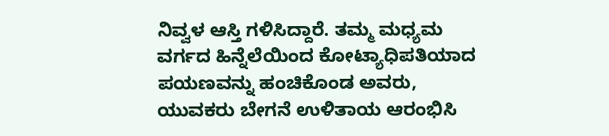ನಿವ್ವಳ ಆಸ್ತಿ ಗಳಿಸಿದ್ದಾರೆ. ತಮ್ಮ ಮಧ್ಯಮ ವರ್ಗದ ಹಿನ್ನೆಲೆಯಿಂದ ಕೋಟ್ಯಾಧಿಪತಿಯಾದ ಪಯಣವನ್ನು ಹಂಚಿಕೊಂಡ ಅವರು, ಯುವಕರು ಬೇಗನೆ ಉಳಿತಾಯ ಆರಂಭಿಸಿ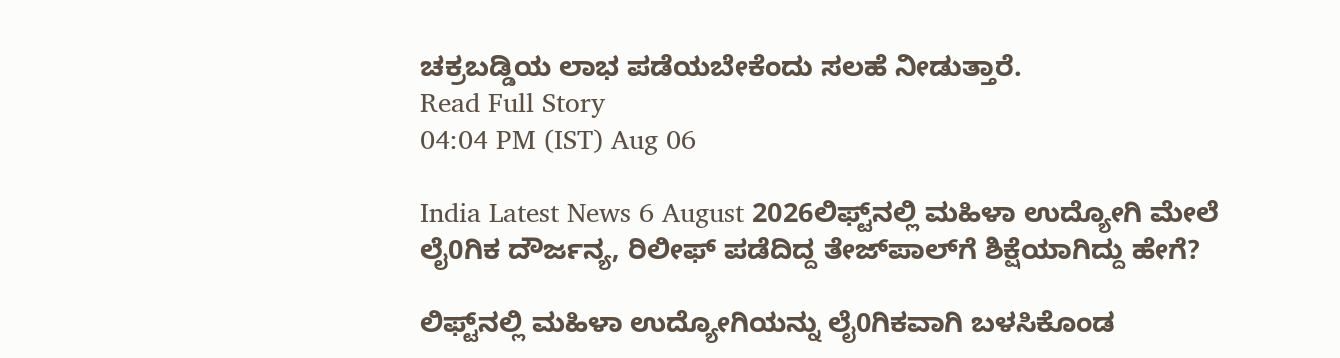ಚಕ್ರಬಡ್ಡಿಯ ಲಾಭ ಪಡೆಯಬೇಕೆಂದು ಸಲಹೆ ನೀಡುತ್ತಾರೆ.
Read Full Story
04:04 PM (IST) Aug 06

India Latest News 6 August 2026ಲಿಫ್ಟ್‌ನಲ್ಲಿ ಮಹಿಳಾ ಉದ್ಯೋಗಿ ಮೇಲೆ ಲೈ0ಗಿಕ ದೌರ್ಜನ್ಯ, ರಿಲೀಫ್ ಪಡೆದಿದ್ದ ತೇಜ್‌ಪಾಲ್‌ಗೆ ಶಿಕ್ಷೆಯಾಗಿದ್ದು ಹೇಗೆ?

ಲಿಫ್ಟ್‌ನಲ್ಲಿ ಮಹಿಳಾ ಉದ್ಯೋಗಿಯನ್ನು ಲೈ0ಗಿಕವಾಗಿ ಬಳಸಿಕೊಂಡ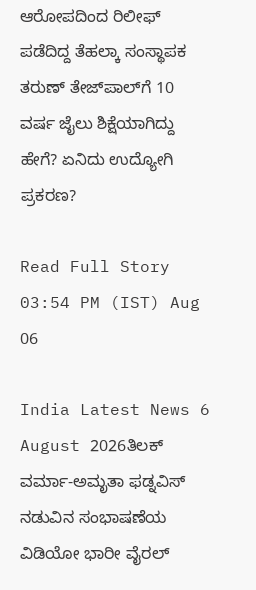ಆರೋಪದಿಂದ ರಿಲೀಫ್ ಪಡೆದಿದ್ದ ತೆಹಲ್ಕಾ ಸಂಸ್ಥಾಪಕ ತರುಣ್ ತೇಜ್‌ಪಾಲ್‌ಗೆ 10 ವರ್ಷ ಜೈಲು ಶಿಕ್ಷೆಯಾಗಿದ್ದು ಹೇಗೆ? ಏನಿದು ಉದ್ಯೋಗಿ ಪ್ರಕರಣ?

Read Full Story
03:54 PM (IST) Aug 06

India Latest News 6 August 2026ತಿಲಕ್ ವರ್ಮಾ-ಅಮೃತಾ ಫಡ್ನವಿಸ್ ನಡುವಿನ ಸಂಭಾಷಣೆಯ ವಿಡಿಯೋ ಭಾರೀ ವೈರಲ್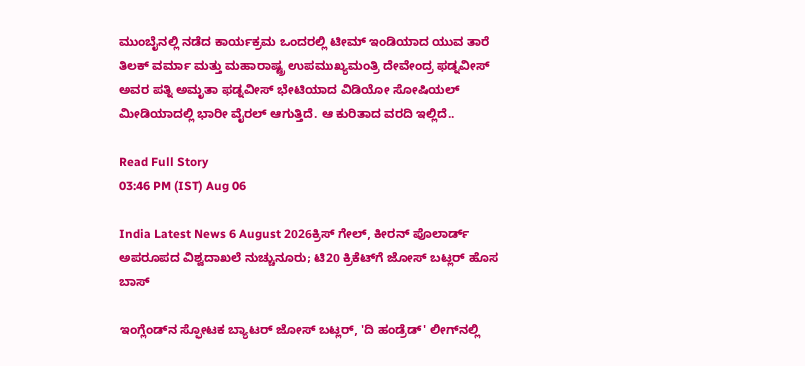ಮುಂಬೈನಲ್ಲಿ ನಡೆದ ಕಾರ್ಯಕ್ರಮ ಒಂದರಲ್ಲಿ ಟೀಮ್ ಇಂಡಿಯಾದ ಯುವ ತಾರೆ ತಿಲಕ್ ವರ್ಮಾ ಮತ್ತು ಮಹಾರಾಷ್ಟ್ರ ಉಪಮುಖ್ಯಮಂತ್ರಿ ದೇವೇಂದ್ರ ಫಡ್ನವೀಸ್ ಅವರ ಪತ್ನಿ ಅಮೃತಾ ಫಡ್ನವೀಸ್ ಭೇಟಿಯಾದ ವಿಡಿಯೋ ಸೋಷಿಯಲ್ ಮೀಡಿಯಾದಲ್ಲಿ ಭಾರೀ ವೈರಲ್ ಆಗುತ್ತಿದೆ. ಆ ಕುರಿತಾದ ವರದಿ ಇಲ್ಲಿದೆ..

Read Full Story
03:46 PM (IST) Aug 06

India Latest News 6 August 2026ಕ್ರಿಸ್ ಗೇಲ್, ಕೀರನ್ ಪೊಲಾರ್ಡ್ ಅಪರೂಪದ ವಿಶ್ವದಾಖಲೆ ನುಚ್ಚುನೂರು; ಟಿ20 ಕ್ರಿಕೆಟ್‌ಗೆ ಜೋಸ್ ಬಟ್ಲರ್ ಹೊಸ ಬಾಸ್

ಇಂಗ್ಲೆಂಡ್‌ನ ಸ್ಫೋಟಕ ಬ್ಯಾಟರ್ ಜೋಸ್ ಬಟ್ಲರ್, 'ದಿ ಹಂಡ್ರೆಡ್' ಲೀಗ್‌ನಲ್ಲಿ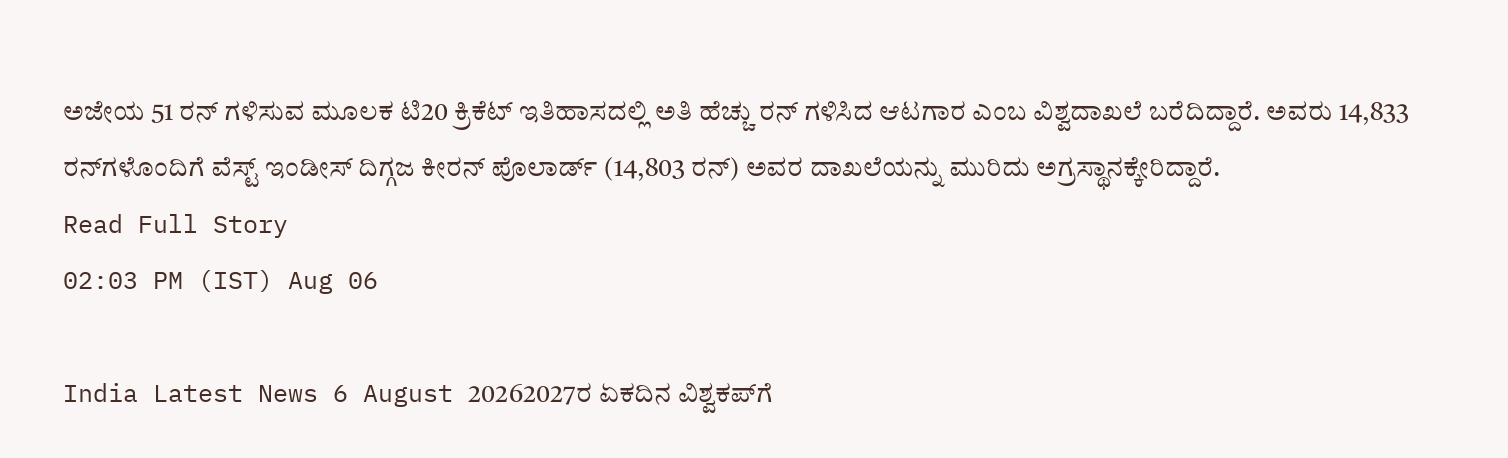ಅಜೇಯ 51 ರನ್ ಗಳಿಸುವ ಮೂಲಕ ಟಿ20 ಕ್ರಿಕೆಟ್ ಇತಿಹಾಸದಲ್ಲಿ ಅತಿ ಹೆಚ್ಚು ರನ್ ಗಳಿಸಿದ ಆಟಗಾರ ಎಂಬ ವಿಶ್ವದಾಖಲೆ ಬರೆದಿದ್ದಾರೆ. ಅವರು 14,833 ರನ್‌ಗಳೊಂದಿಗೆ ವೆಸ್ಟ್ ಇಂಡೀಸ್ ದಿಗ್ಗಜ ಕೀರನ್ ಪೊಲಾರ್ಡ್ (14,803 ರನ್) ಅವರ ದಾಖಲೆಯನ್ನು ಮುರಿದು ಅಗ್ರಸ್ಥಾನಕ್ಕೇರಿದ್ದಾರೆ.
Read Full Story
02:03 PM (IST) Aug 06

India Latest News 6 August 20262027ರ ಏಕದಿನ ವಿಶ್ವಕಪ್‌ಗೆ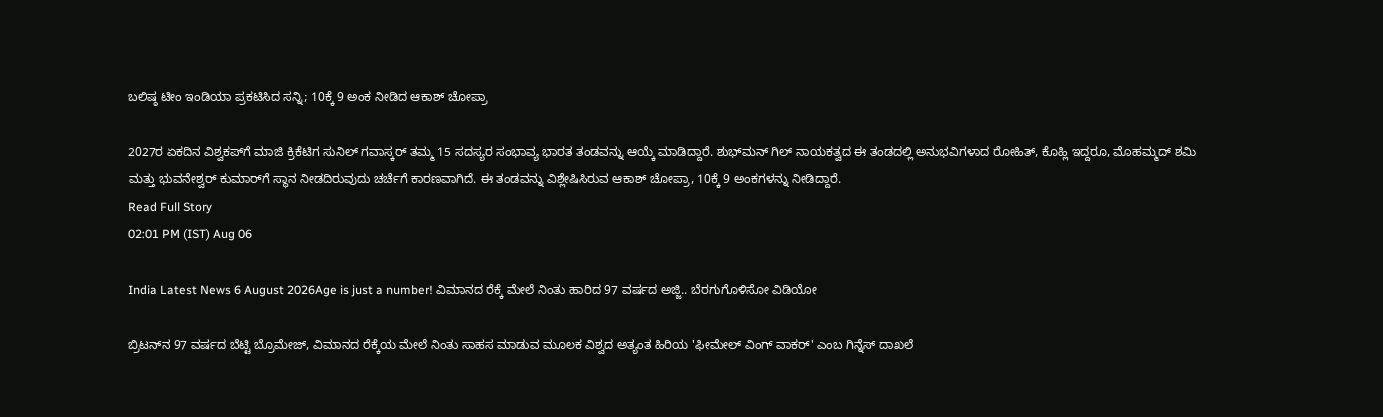ಬಲಿಷ್ಠ ಟೀಂ ಇಂಡಿಯಾ ಪ್ರಕಟಿಸಿದ ಸನ್ನಿ; 10ಕ್ಕೆ 9 ಅಂಕ ನೀಡಿದ ಆಕಾಶ್‌ ಚೋಪ್ರಾ

2027ರ ಏಕದಿನ ವಿಶ್ವಕಪ್‌ಗೆ ಮಾಜಿ ಕ್ರಿಕೆಟಿಗ ಸುನಿಲ್ ಗವಾಸ್ಕರ್ ತಮ್ಮ 15 ಸದಸ್ಯರ ಸಂಭಾವ್ಯ ಭಾರತ ತಂಡವನ್ನು ಆಯ್ಕೆ ಮಾಡಿದ್ದಾರೆ. ಶುಭ್‌ಮನ್ ಗಿಲ್ ನಾಯಕತ್ವದ ಈ ತಂಡದಲ್ಲಿ ಅನುಭವಿಗಳಾದ ರೋಹಿತ್, ಕೊಹ್ಲಿ ಇದ್ದರೂ, ಮೊಹಮ್ಮದ್ ಶಮಿ ಮತ್ತು ಭುವನೇಶ್ವರ್ ಕುಮಾರ್‌ಗೆ ಸ್ಥಾನ ನೀಡದಿರುವುದು ಚರ್ಚೆಗೆ ಕಾರಣವಾಗಿದೆ. ಈ ತಂಡವನ್ನು ವಿಶ್ಲೇಷಿಸಿರುವ ಆಕಾಶ್ ಚೋಪ್ರಾ, 10ಕ್ಕೆ 9 ಅಂಕಗಳನ್ನು ನೀಡಿದ್ದಾರೆ.
Read Full Story
02:01 PM (IST) Aug 06

India Latest News 6 August 2026Age is just a number! ವಿಮಾನದ ರೆಕ್ಕೆ ಮೇಲೆ ನಿಂತು ಹಾರಿದ 97 ವರ್ಷದ ಅಜ್ಜಿ.. ಬೆರಗುಗೊಳಿಸೋ ವಿಡಿಯೋ

ಬ್ರಿಟನ್‌ನ 97 ವರ್ಷದ ಬೆಟ್ಟಿ ಬ್ರೊಮೇಜ್, ವಿಮಾನದ ರೆಕ್ಕೆಯ ಮೇಲೆ ನಿಂತು ಸಾಹಸ ಮಾಡುವ ಮೂಲಕ ವಿಶ್ವದ ಅತ್ಯಂತ ಹಿರಿಯ 'ಫೀಮೇಲ್ ವಿಂಗ್ ವಾಕರ್' ಎಂಬ ಗಿನ್ನೆಸ್ ದಾಖಲೆ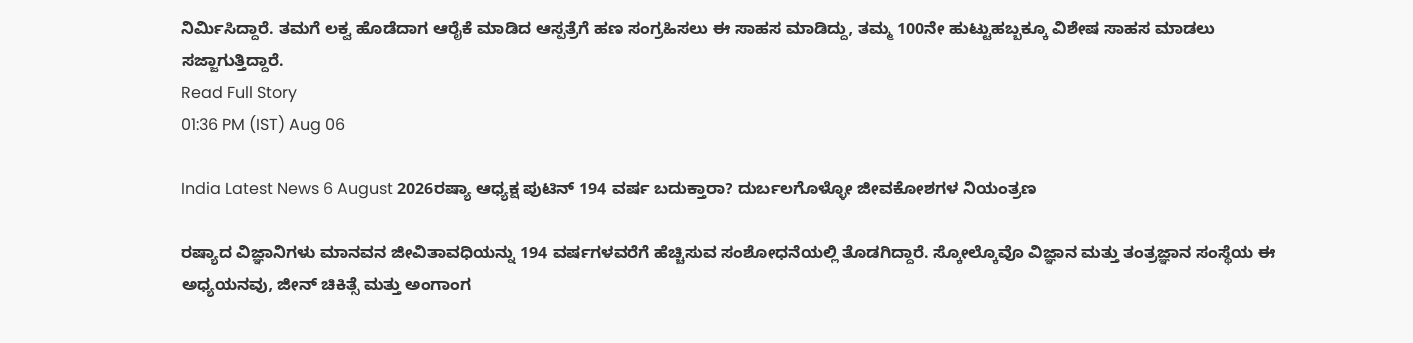ನಿರ್ಮಿಸಿದ್ದಾರೆ. ತಮಗೆ ಲಕ್ವ ಹೊಡೆದಾಗ ಆರೈಕೆ ಮಾಡಿದ ಆಸ್ಪತ್ರೆಗೆ ಹಣ ಸಂಗ್ರಹಿಸಲು ಈ ಸಾಹಸ ಮಾಡಿದ್ದು, ತಮ್ಮ 100ನೇ ಹುಟ್ಟುಹಬ್ಬಕ್ಕೂ ವಿಶೇಷ ಸಾಹಸ ಮಾಡಲು ಸಜ್ಜಾಗುತ್ತಿದ್ದಾರೆ.
Read Full Story
01:36 PM (IST) Aug 06

India Latest News 6 August 2026ರಷ್ಯಾ ಆಧ್ಯಕ್ಷ ಪುಟಿನ್ 194 ವರ್ಷ ಬದುಕ್ತಾರಾ? ದುರ್ಬಲಗೊಳ್ಳೋ ಜೀವಕೋಶಗಳ ನಿಯಂತ್ರಣ

ರಷ್ಯಾದ ವಿಜ್ಞಾನಿಗಳು ಮಾನವನ ಜೀವಿತಾವಧಿಯನ್ನು 194 ವರ್ಷಗಳವರೆಗೆ ಹೆಚ್ಚಿಸುವ ಸಂಶೋಧನೆಯಲ್ಲಿ ತೊಡಗಿದ್ದಾರೆ. ಸ್ಕೋಲ್ಕೊವೊ ವಿಜ್ಞಾನ ಮತ್ತು ತಂತ್ರಜ್ಞಾನ ಸಂಸ್ಥೆಯ ಈ ಅಧ್ಯಯನವು, ಜೀನ್ ಚಿಕಿತ್ಸೆ ಮತ್ತು ಅಂಗಾಂಗ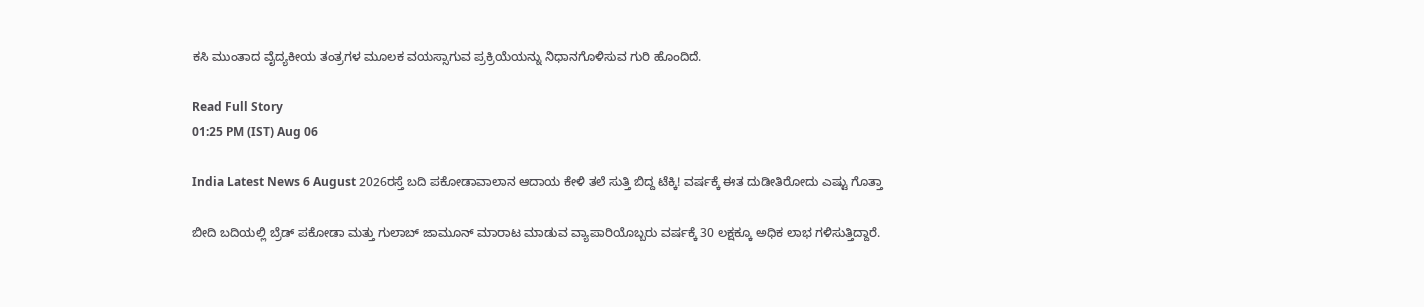ಕಸಿ ಮುಂತಾದ ವೈದ್ಯಕೀಯ ತಂತ್ರಗಳ ಮೂಲಕ ವಯಸ್ಸಾಗುವ ಪ್ರಕ್ರಿಯೆಯನ್ನು ನಿಧಾನಗೊಳಿಸುವ ಗುರಿ ಹೊಂದಿದೆ.

Read Full Story
01:25 PM (IST) Aug 06

India Latest News 6 August 2026ರಸ್ತೆ ಬದಿ ಪಕೋಡಾವಾಲಾನ ಆದಾಯ ಕೇಳಿ ತಲೆ ಸುತ್ತಿ ಬಿದ್ದ ಟೆಕ್ಕಿ! ವರ್ಷಕ್ಕೆ ಈತ ದುಡೀತಿರೋದು ಎಷ್ಟು ಗೊತ್ತಾ

ಬೀದಿ ಬದಿಯಲ್ಲಿ ಬ್ರೆಡ್ ಪಕೋಡಾ ಮತ್ತು ಗುಲಾಬ್ ಜಾಮೂನ್ ಮಾರಾಟ ಮಾಡುವ ವ್ಯಾಪಾರಿಯೊಬ್ಬರು ವರ್ಷಕ್ಕೆ 30 ಲಕ್ಷಕ್ಕೂ ಅಧಿಕ ಲಾಭ ಗಳಿಸುತ್ತಿದ್ದಾರೆ.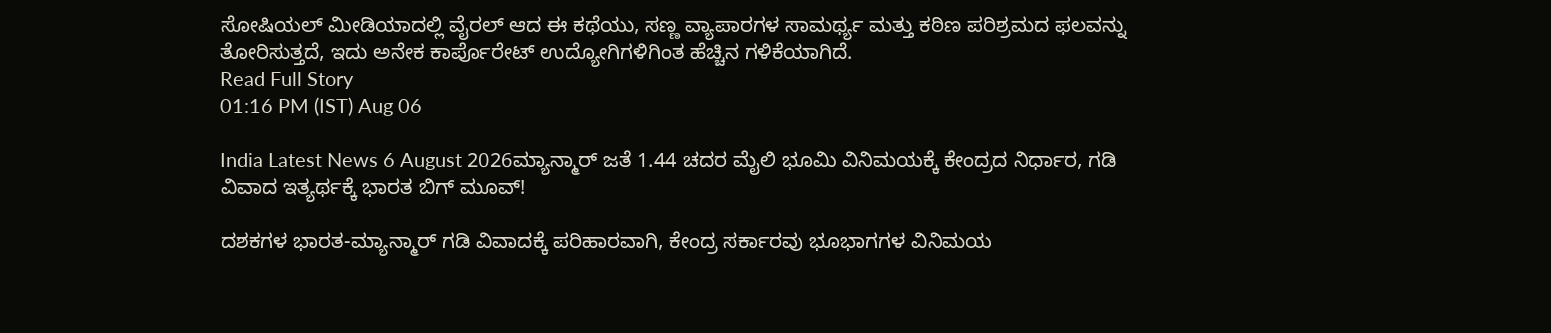ಸೋಷಿಯಲ್ ಮೀಡಿಯಾದಲ್ಲಿ ವೈರಲ್ ಆದ ಈ ಕಥೆಯು, ಸಣ್ಣ ವ್ಯಾಪಾರಗಳ ಸಾಮರ್ಥ್ಯ ಮತ್ತು ಕಠಿಣ ಪರಿಶ್ರಮದ ಫಲವನ್ನು ತೋರಿಸುತ್ತದೆ, ಇದು ಅನೇಕ ಕಾರ್ಪೊರೇಟ್ ಉದ್ಯೋಗಿಗಳಿಗಿಂತ ಹೆಚ್ಚಿನ ಗಳಿಕೆಯಾಗಿದೆ.
Read Full Story
01:16 PM (IST) Aug 06

India Latest News 6 August 2026ಮ್ಯಾನ್ಮಾರ್‌ ಜತೆ 1.44 ಚದರ ಮೈಲಿ ಭೂಮಿ ವಿನಿಮಯಕ್ಕೆ ಕೇಂದ್ರದ ನಿರ್ಧಾರ, ಗಡಿ ವಿವಾದ ಇತ್ಯರ್ಥಕ್ಕೆ ಭಾರತ ಬಿಗ್ ಮೂವ್!

ದಶಕಗಳ ಭಾರತ-ಮ್ಯಾನ್ಮಾರ್ ಗಡಿ ವಿವಾದಕ್ಕೆ ಪರಿಹಾರವಾಗಿ, ಕೇಂದ್ರ ಸರ್ಕಾರವು ಭೂಭಾಗಗಳ ವಿನಿಮಯ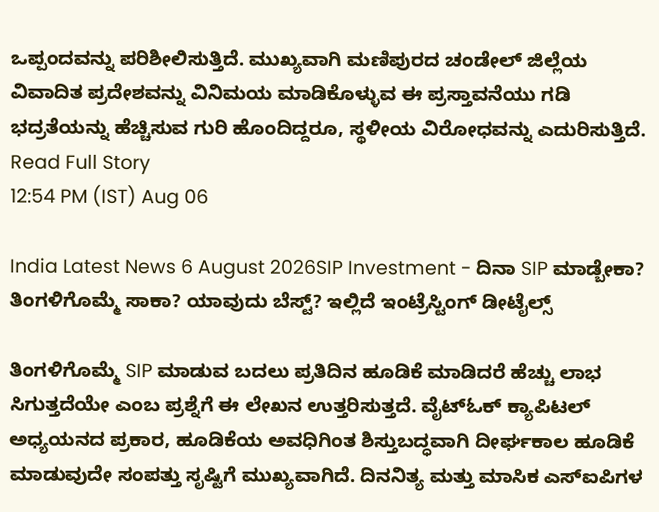ಒಪ್ಪಂದವನ್ನು ಪರಿಶೀಲಿಸುತ್ತಿದೆ. ಮುಖ್ಯವಾಗಿ ಮಣಿಪುರದ ಚಂಡೇಲ್ ಜಿಲ್ಲೆಯ ವಿವಾದಿತ ಪ್ರದೇಶವನ್ನು ವಿನಿಮಯ ಮಾಡಿಕೊಳ್ಳುವ ಈ ಪ್ರಸ್ತಾವನೆಯು ಗಡಿ ಭದ್ರತೆಯನ್ನು ಹೆಚ್ಚಿಸುವ ಗುರಿ ಹೊಂದಿದ್ದರೂ, ಸ್ಥಳೀಯ ವಿರೋಧವನ್ನು ಎದುರಿಸುತ್ತಿದೆ.
Read Full Story
12:54 PM (IST) Aug 06

India Latest News 6 August 2026SIP Investment - ದಿನಾ SIP ಮಾಡ್ಬೇಕಾ? ತಿಂಗಳಿಗೊಮ್ಮೆ ಸಾಕಾ? ಯಾವುದು ಬೆಸ್ಟ್? ಇಲ್ಲಿದೆ ಇಂಟ್ರೆಸ್ಟಿಂಗ್ ಡೀಟೈಲ್ಸ್

ತಿಂಗಳಿಗೊಮ್ಮೆ SIP ಮಾಡುವ ಬದಲು ಪ್ರತಿದಿನ ಹೂಡಿಕೆ ಮಾಡಿದರೆ ಹೆಚ್ಚು ಲಾಭ ಸಿಗುತ್ತದೆಯೇ ಎಂಬ ಪ್ರಶ್ನೆಗೆ ಈ ಲೇಖನ ಉತ್ತರಿಸುತ್ತದೆ. ವೈಟ್‌ಓಕ್ ಕ್ಯಾಪಿಟಲ್ ಅಧ್ಯಯನದ ಪ್ರಕಾರ, ಹೂಡಿಕೆಯ ಅವಧಿಗಿಂತ ಶಿಸ್ತುಬದ್ಧವಾಗಿ ದೀರ್ಘಕಾಲ ಹೂಡಿಕೆ ಮಾಡುವುದೇ ಸಂಪತ್ತು ಸೃಷ್ಟಿಗೆ ಮುಖ್ಯವಾಗಿದೆ. ದಿನನಿತ್ಯ ಮತ್ತು ಮಾಸಿಕ ಎಸ್‌ಐಪಿಗಳ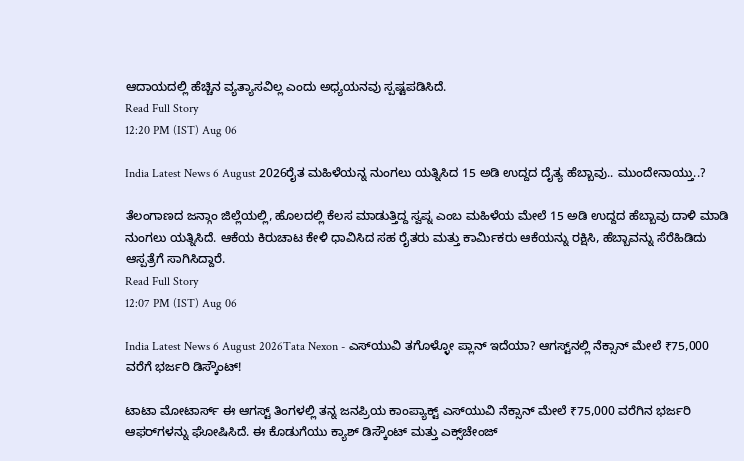ಆದಾಯದಲ್ಲಿ ಹೆಚ್ಚಿನ ವ್ಯತ್ಯಾಸವಿಲ್ಲ ಎಂದು ಅಧ್ಯಯನವು ಸ್ಪಷ್ಟಪಡಿಸಿದೆ.
Read Full Story
12:20 PM (IST) Aug 06

India Latest News 6 August 2026ರೈತ ಮಹಿಳೆಯನ್ನ ನುಂಗಲು ಯತ್ನಿಸಿದ 15 ಅಡಿ ಉದ್ದದ ದೈತ್ಯ ಹೆಬ್ಬಾವು.. ಮುಂದೇನಾಯ್ತು..?

ತೆಲಂಗಾಣದ ಜನ್ಗಾಂ ಜಿಲ್ಲೆಯಲ್ಲಿ, ಹೊಲದಲ್ಲಿ ಕೆಲಸ ಮಾಡುತ್ತಿದ್ದ ಸ್ವಪ್ನ ಎಂಬ ಮಹಿಳೆಯ ಮೇಲೆ 15 ಅಡಿ ಉದ್ದದ ಹೆಬ್ಬಾವು ದಾಳಿ ಮಾಡಿ ನುಂಗಲು ಯತ್ನಿಸಿದೆ. ಆಕೆಯ ಕಿರುಚಾಟ ಕೇಳಿ ಧಾವಿಸಿದ ಸಹ ರೈತರು ಮತ್ತು ಕಾರ್ಮಿಕರು ಆಕೆಯನ್ನು ರಕ್ಷಿಸಿ, ಹೆಬ್ಬಾವನ್ನು ಸೆರೆಹಿಡಿದು ಆಸ್ಪತ್ರೆಗೆ ಸಾಗಿಸಿದ್ದಾರೆ.
Read Full Story
12:07 PM (IST) Aug 06

India Latest News 6 August 2026Tata Nexon - ಎಸ್‌ಯುವಿ ತಗೊಳ್ಳೋ ಪ್ಲಾನ್ ಇದೆಯಾ? ಆಗಸ್ಟ್‌ನಲ್ಲಿ ನೆಕ್ಸಾನ್ ಮೇಲೆ ₹75,000 ವರೆಗೆ ಭರ್ಜರಿ ಡಿಸ್ಕೌಂಟ್!

ಟಾಟಾ ಮೋಟಾರ್ಸ್ ಈ ಆಗಸ್ಟ್ ತಿಂಗಳಲ್ಲಿ ತನ್ನ ಜನಪ್ರಿಯ ಕಾಂಪ್ಯಾಕ್ಟ್ ಎಸ್‌ಯುವಿ ನೆಕ್ಸಾನ್ ಮೇಲೆ ₹75,000 ವರೆಗಿನ ಭರ್ಜರಿ ಆಫರ್‌ಗಳನ್ನು ಘೋಷಿಸಿದೆ. ಈ ಕೊಡುಗೆಯು ಕ್ಯಾಶ್ ಡಿಸ್ಕೌಂಟ್ ಮತ್ತು ಎಕ್ಸ್‌ಚೇಂಜ್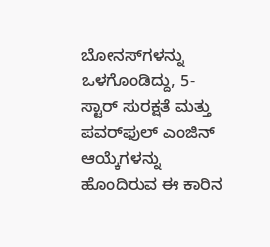ಬೋನಸ್‌ಗಳನ್ನು ಒಳಗೊಂಡಿದ್ದು, 5-ಸ್ಟಾರ್ ಸುರಕ್ಷತೆ ಮತ್ತು ಪವರ್‌ಫುಲ್ ಎಂಜಿನ್ ಆಯ್ಕೆಗಳನ್ನು ಹೊಂದಿರುವ ಈ ಕಾರಿನ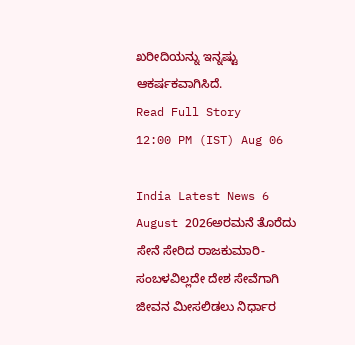ಖರೀದಿಯನ್ನು ಇನ್ನಷ್ಟು ಆಕರ್ಷಕವಾಗಿಸಿದೆ.
Read Full Story
12:00 PM (IST) Aug 06

India Latest News 6 August 2026ಅರಮನೆ ತೊರೆದು ಸೇನೆ ಸೇರಿದ ರಾಜಕುಮಾರಿ- ಸಂಬಳವಿಲ್ಲದೇ ದೇಶ ಸೇವೆಗಾಗಿ ಜೀವನ ಮೀಸಲಿಡಲು ನಿರ್ಧಾರ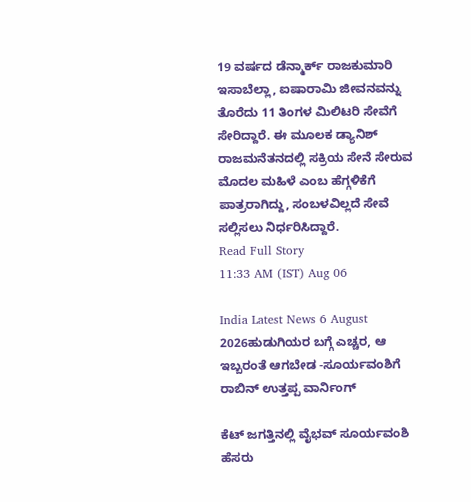19 ವರ್ಷದ ಡೆನ್ಮಾರ್ಕ್ ರಾಜಕುಮಾರಿ ಇಸಾಬೆಲ್ಲಾ, ಐಷಾರಾಮಿ ಜೀವನವನ್ನು ತೊರೆದು 11 ತಿಂಗಳ ಮಿಲಿಟರಿ ಸೇವೆಗೆ ಸೇರಿದ್ದಾರೆ. ಈ ಮೂಲಕ ಡ್ಯಾನಿಶ್ ರಾಜಮನೆತನದಲ್ಲಿ ಸಕ್ರಿಯ ಸೇನೆ ಸೇರುವ ಮೊದಲ ಮಹಿಳೆ ಎಂಬ ಹೆಗ್ಗಳಿಕೆಗೆ ಪಾತ್ರರಾಗಿದ್ದು, ಸಂಬಳವಿಲ್ಲದೆ ಸೇವೆ ಸಲ್ಲಿಸಲು ನಿರ್ಧರಿಸಿದ್ದಾರೆ.
Read Full Story
11:33 AM (IST) Aug 06

India Latest News 6 August 2026ಹುಡುಗಿಯರ ಬಗ್ಗೆ ಎಚ್ಚರ, ಆ ಇಬ್ಬರಂತೆ ಆಗಬೇಡ -ಸೂರ್ಯವಂಶಿಗೆ ರಾಬಿನ್ ಉತ್ತಪ್ಪ ವಾರ್ನಿಂಗ್

ಕೆಟ್ ಜಗತ್ತಿನಲ್ಲಿ ವೈಭವ್ ಸೂರ್ಯವಂಶಿ ಹೆಸರು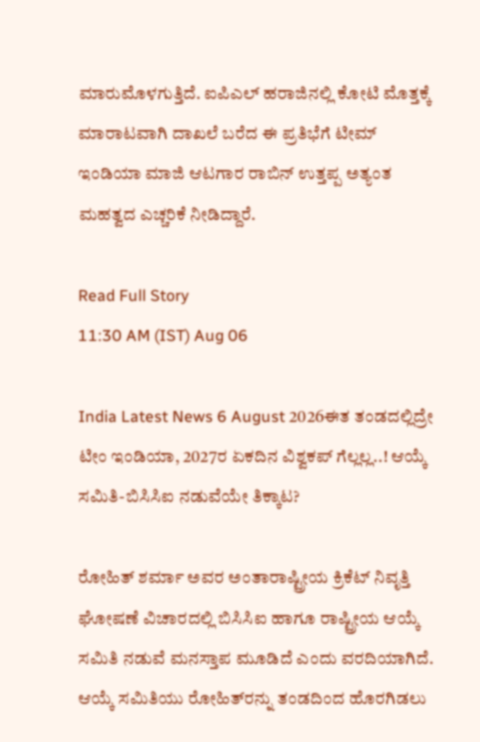ಮಾರುಮೊಳಗುತ್ತಿದೆ. ಐಪಿಎಲ್ ಹರಾಜಿನಲ್ಲಿ ಕೋಟಿ ಮೊತ್ತಕ್ಕೆ ಮಾರಾಟವಾಗಿ ದಾಖಲೆ ಬರೆದ ಈ ಪ್ರತಿಭೆಗೆ ಟೀಮ್ ಇಂಡಿಯಾ ಮಾಜಿ ಆಟಗಾರ ರಾಬಿನ್ ಉತ್ತಪ್ಪ ಅತ್ಯಂತ ಮಹತ್ವದ ಎಚ್ಚರಿಕೆ ನೀಡಿದ್ದಾರೆ.

Read Full Story
11:30 AM (IST) Aug 06

India Latest News 6 August 2026ಈತ ತಂಡದಲ್ಲಿದ್ರೇ ಟೀಂ ಇಂಡಿಯಾ, 2027ರ ಏಕದಿನ ವಿಶ್ವಕಪ್ ಗೆಲ್ಲಲ್ಲ..! ಆಯ್ಕೆ ಸಮಿತಿ-ಬಿಸಿಸಿಐ ನಡುವೆಯೇ ತಿಕ್ಕಾಟ?

ರೋಹಿತ್ ಶರ್ಮಾ ಅವರ ಅಂತಾರಾಷ್ಟ್ರೀಯ ಕ್ರಿಕೆಟ್ ನಿವೃತ್ತಿ ಘೋಷಣೆ ವಿಚಾರದಲ್ಲಿ ಬಿಸಿಸಿಐ ಹಾಗೂ ರಾಷ್ಟ್ರೀಯ ಆಯ್ಕೆ ಸಮಿತಿ ನಡುವೆ ಮನಸ್ತಾಪ ಮೂಡಿದೆ ಎಂದು ವರದಿಯಾಗಿದೆ. ಆಯ್ಕೆ ಸಮಿತಿಯು ರೋಹಿತ್‌ರನ್ನು ತಂಡದಿಂದ ಹೊರಗಿಡಲು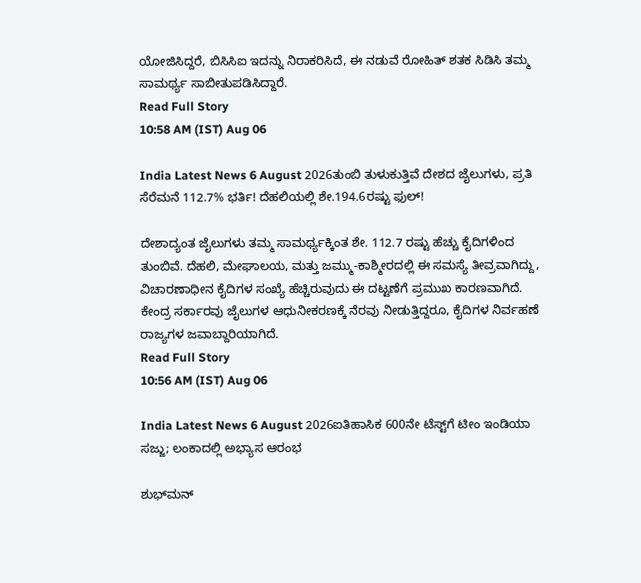ಯೋಜಿಸಿದ್ದರೆ, ಬಿಸಿಸಿಐ ಇದನ್ನು ನಿರಾಕರಿಸಿದೆ, ಈ ನಡುವೆ ರೋಹಿತ್ ಶತಕ ಸಿಡಿಸಿ ತಮ್ಮ ಸಾಮರ್ಥ್ಯ ಸಾಬೀತುಪಡಿಸಿದ್ದಾರೆ.
Read Full Story
10:58 AM (IST) Aug 06

India Latest News 6 August 2026ತುಂಬಿ ತುಳುಕುತ್ತಿವೆ ದೇಶದ ಜೈಲುಗಳು, ಪ್ರತಿ ಸೆರೆಮನೆ 112.7% ಭರ್ತಿ! ದೆಹಲಿಯಲ್ಲಿ ಶೇ.194.6ರಷ್ಟು ಫುಲ್‌!

ದೇಶಾದ್ಯಂತ ಜೈಲುಗಳು ತಮ್ಮ ಸಾಮರ್ಥ್ಯಕ್ಕಿಂತ ಶೇ. 112.7 ರಷ್ಟು ಹೆಚ್ಚು ಕೈದಿಗಳಿಂದ ತುಂಬಿವೆ. ದೆಹಲಿ, ಮೇಘಾಲಯ, ಮತ್ತು ಜಮ್ಮು-ಕಾಶ್ಮೀರದಲ್ಲಿ ಈ ಸಮಸ್ಯೆ ತೀವ್ರವಾಗಿದ್ದು, ವಿಚಾರಣಾಧೀನ ಕೈದಿಗಳ ಸಂಖ್ಯೆ ಹೆಚ್ಚಿರುವುದು ಈ ದಟ್ಟಣೆಗೆ ಪ್ರಮುಖ ಕಾರಣವಾಗಿದೆ. ಕೇಂದ್ರ ಸರ್ಕಾರವು ಜೈಲುಗಳ ಆಧುನೀಕರಣಕ್ಕೆ ನೆರವು ನೀಡುತ್ತಿದ್ದರೂ, ಕೈದಿಗಳ ನಿರ್ವಹಣೆ ರಾಜ್ಯಗಳ ಜವಾಬ್ದಾರಿಯಾಗಿದೆ.
Read Full Story
10:56 AM (IST) Aug 06

India Latest News 6 August 2026ಐತಿಹಾಸಿಕ 600ನೇ ಟೆಸ್ಟ್‌ಗೆ ಟೀಂ ಇಂಡಿಯಾ ಸಜ್ಜು; ಲಂಕಾದಲ್ಲಿ ಅಭ್ಯಾಸ ಆರಂಭ

ಶುಭ್‌ಮನ್‌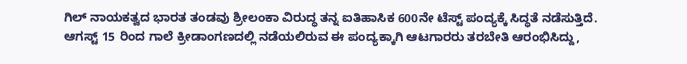ಗಿಲ್ ನಾಯಕತ್ವದ ಭಾರತ ತಂಡವು ಶ್ರೀಲಂಕಾ ವಿರುದ್ಧ ತನ್ನ ಐತಿಹಾಸಿಕ 600ನೇ ಟೆಸ್ಟ್ ಪಂದ್ಯಕ್ಕೆ ಸಿದ್ಧತೆ ನಡೆಸುತ್ತಿದೆ. ಆಗಸ್ಟ್ 15 ರಿಂದ ಗಾಲೆ ಕ್ರೀಡಾಂಗಣದಲ್ಲಿ ನಡೆಯಲಿರುವ ಈ ಪಂದ್ಯಕ್ಕಾಗಿ ಆಟಗಾರರು ತರಬೇತಿ ಆರಂಭಿಸಿದ್ದು,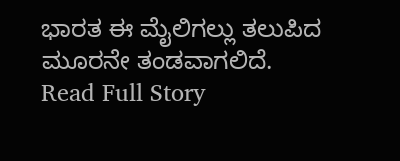ಭಾರತ ಈ ಮೈಲಿಗಲ್ಲು ತಲುಪಿದ ಮೂರನೇ ತಂಡವಾಗಲಿದೆ.
Read Full Story